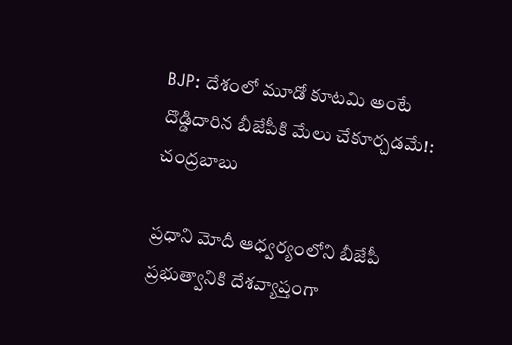BJP: దేశంలో మూడో కూటమి అంటే దొడ్డిదారిన బీజేపీకి మేలు చేకూర్చడమే!: చంద్రబాబు

ప్రధాని మోదీ ఆధ్వర్యంలోని బీజేపీ ప్రభుత్వానికి దేశవ్యాప్తంగా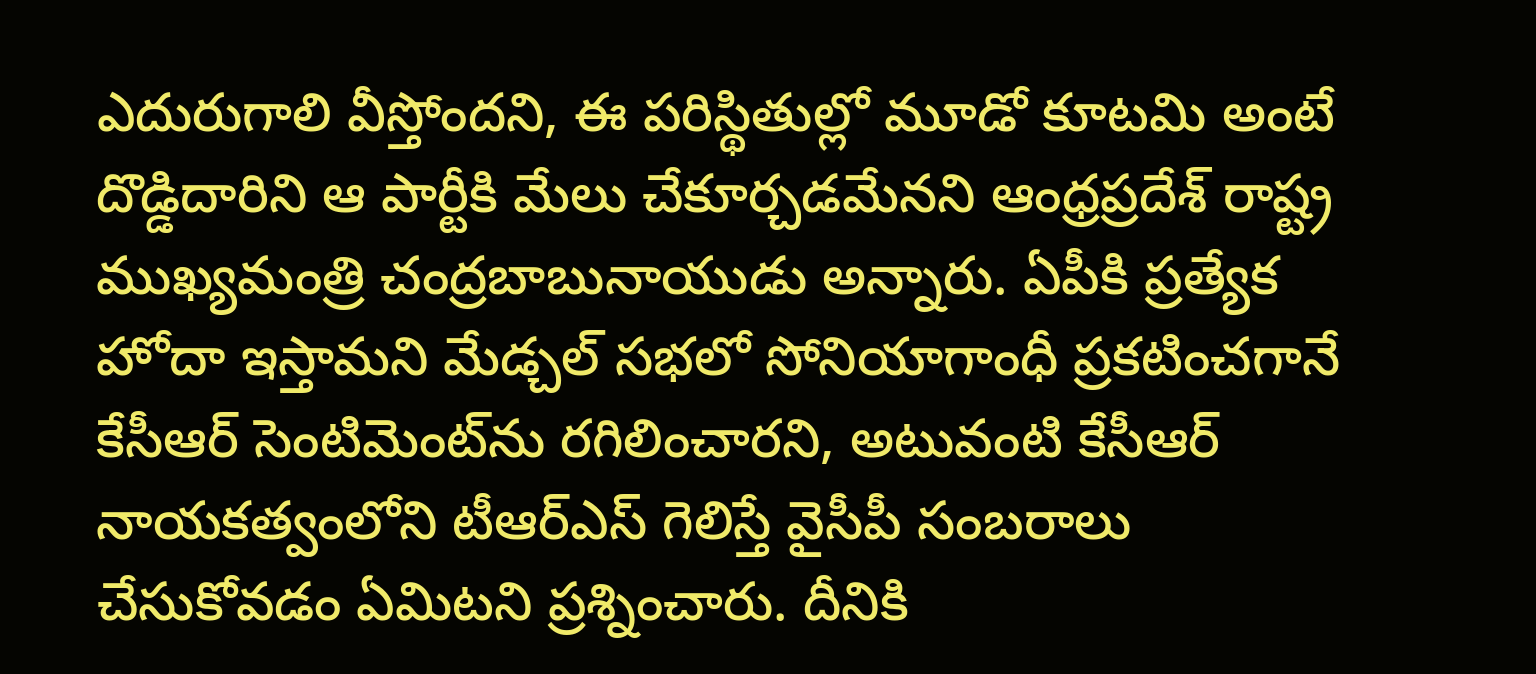ఎదురుగాలి వీస్తోందని, ఈ పరిస్థితుల్లో మూడో కూటమి అంటే దొడ్డిదారిని ఆ పార్టీకి మేలు చేకూర్చడమేనని ఆంధ్రప్రదేశ్‌ రాష్ట్ర ముఖ్యమంత్రి చంద్రబాబునాయుడు అన్నారు. ఏపీకి ప్రత్యేక హోదా ఇస్తామని మేడ్చల్‌ సభలో సోనియాగాంధీ ప్రకటించగానే కేసీఆర్‌ సెంటిమెంట్‌ను రగిలించారని, అటువంటి కేసీఆర్‌ నాయకత్వంలోని టీఆర్‌ఎస్‌ గెలిస్తే వైసీపీ సంబరాలు చేసుకోవడం ఏమిటని ప్రశ్నించారు. దీనికి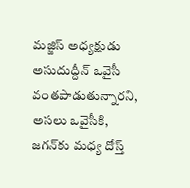మజ్జిస్‌ అధ్యక్షుడు అసుదుద్దీన్‌ ఒవైసీ వంతపాడుతున్నారని, అసలు ఒవైసీకి, జగన్‌కు మధ్య దోస్త్‌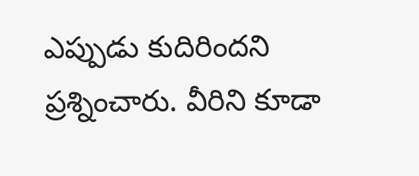ఎప్పుడు కుదిరిందని ప్రశ్నించారు. వీరిని కూడా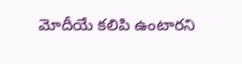మోదీయే కలిపి ఉంటారని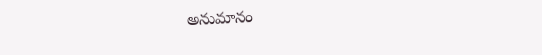అనుమానం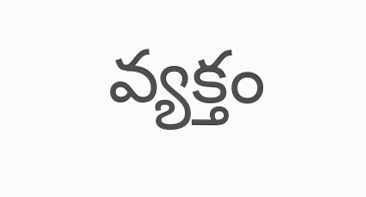వ్యక్తం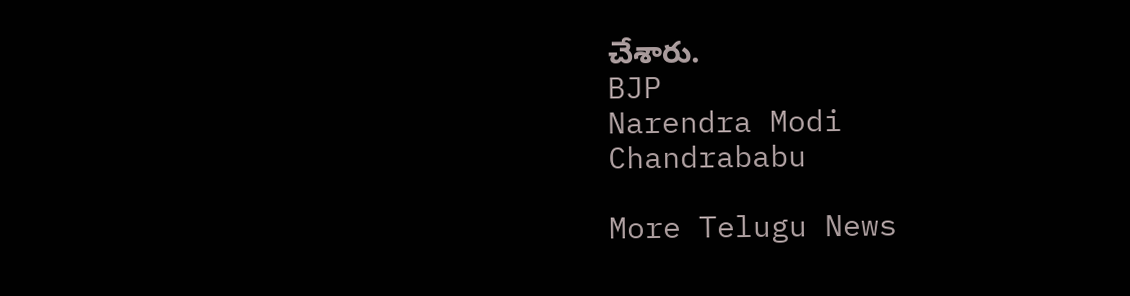చేశారు.
BJP
Narendra Modi
Chandrababu

More Telugu News